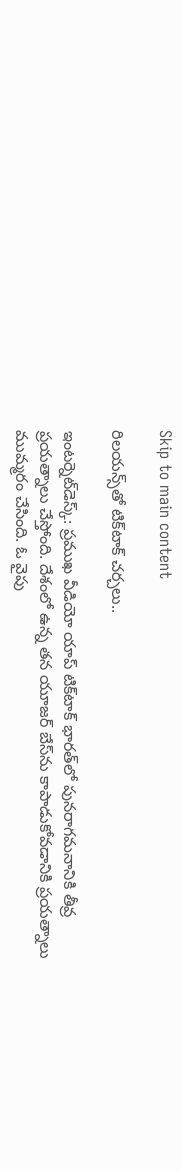Skip to main content

రిలయన్స్‌తో టిక్‌టాక్‌ చర్చలు..

ఇంటర్నెట్‌డెస్క్‌: ప్రముఖ వీడియో యాప్‌ టిక్‌టాక్‌ భారత్‌లో పునరాగమనానికి తీవ్ర ప్రయత్నాలు చేస్తోంది. దేశంలో ఉన్న తన యూజర్‌ బేస్‌ను కాపాడుకోవడానికి ప్రయత్నాలు ముమ్మరం చేసింది. ఓ వైపు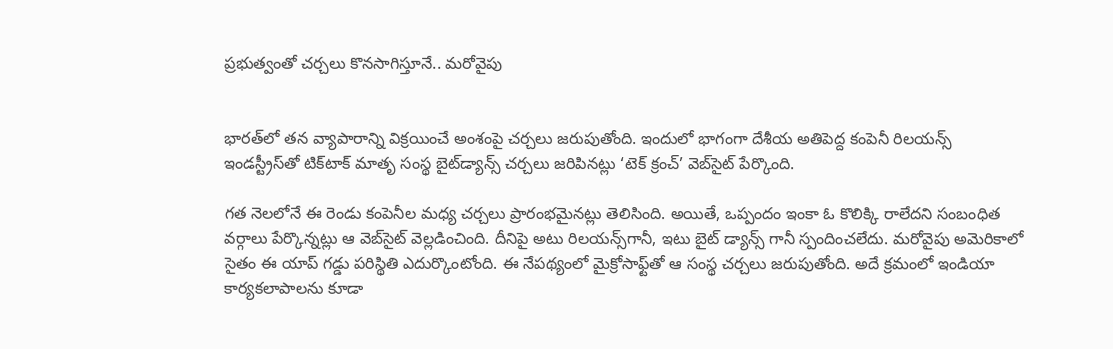ప్రభుత్వంతో చర్చలు కొనసాగిస్తూనే.. మరోవైపు


భారత్‌లో తన వ్యాపారాన్ని విక్రయించే అంశంపై చర్చలు జరుపుతోంది. ఇందులో భాగంగా దేశీయ అతిపెద్ద కంపెనీ రిలయన్స్‌ ఇండస్ట్రీస్‌తో టిక్‌టాక్‌ మాతృ సంస్థ బైట్‌డ్యాన్స్‌ చర్చలు జరిపినట్లు ‘టెక్ క్రంచ్‌’ వెబ్‌సైట్‌ పేర్కొంది.

గత నెలలోనే ఈ రెండు కంపెనీల మధ్య చర్చలు ప్రారంభమైనట్లు తెలిసింది. అయితే, ఒప్పందం ఇంకా ఓ కొలిక్కి రాలేదని సంబంధిత వర్గాలు పేర్కొన్నట్లు ఆ వెబ్‌సైట్‌ వెల్లడించింది. దీనిపై అటు రిలయన్స్‌గానీ, ఇటు బైట్‌ డ్యాన్స్‌ గానీ స్పందించలేదు. మరోవైపు అమెరికాలో సైతం ఈ యాప్‌ గడ్డు పరిస్థితి ఎదుర్కొంటోంది. ఈ నేపథ్యంలో మైక్రోసాఫ్ట్‌తో ఆ సంస్థ చర్చలు జరుపుతోంది. అదే క్రమంలో ఇండియా కార్యకలాపాలను కూడా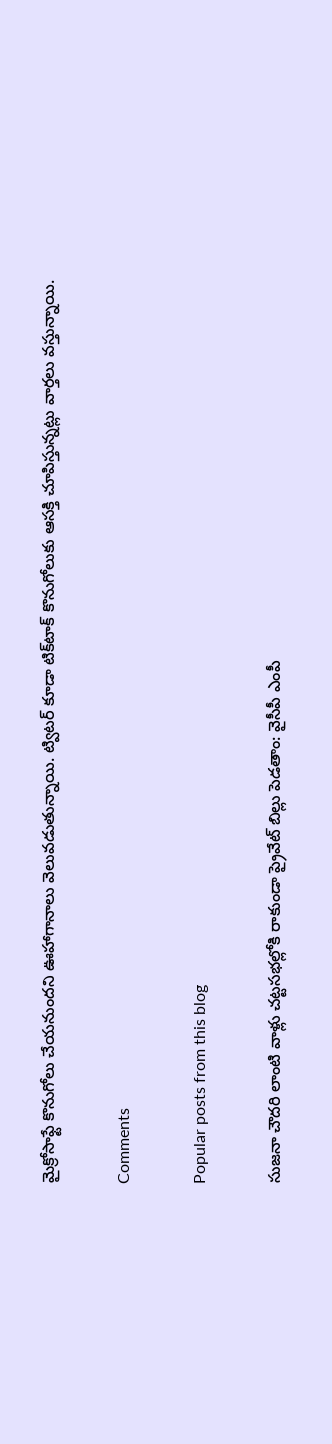మైక్రోసాఫ్టే కొనుగోలు చేయనుందని ఊహాగానాలు వెలువడుతున్నాయి. ట్విటర్‌ కూడా టిక్‌టాక్‌ కొనుగోలుకు ఆసక్తి చూపిస్తున్నట్లు వార్తలు వస్తున్నాయి.

Comments

Popular posts from this blog

సుజనా చౌదరి లాంటి వాళ్లు చట్టసభల్లోకి రాకుండా ప్రైవేట్ బిల్లు పెడతాం: వైసీపీ ఎంపీ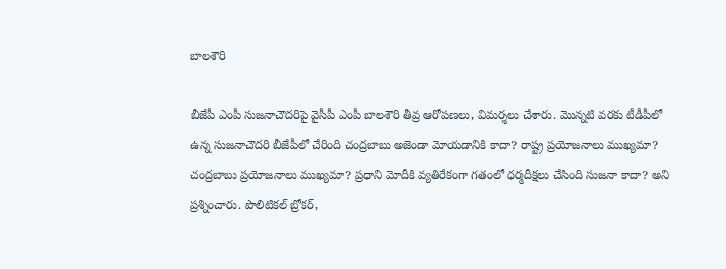బాలశౌరి

బీజేపీ ఎంపీ సుజనాచౌదరిపై వైసీపీ ఎంపీ బాలశౌరి తీవ్ర ఆరోపణలు, విమర్శలు చేశారు. మొన్నటి వరకు టీడీపీలో ఉన్న సుజనాచౌదరి బీజేపీలో చేరింది చంద్రబాబు అజెండా మోయడానికి కాదా? రాష్ట్ర ప్రయోజనాలు ముఖ్యమా? చంద్రబాబు ప్రయోజనాలు ముఖ్యమా? ప్రధాని మోదీకి వ్యతిరేకంగా గతంలో ధర్మదీక్షలు చేసింది సుజనా కాదా? అని ప్రశ్నించారు. పొలిటికల్ బ్రోకర్,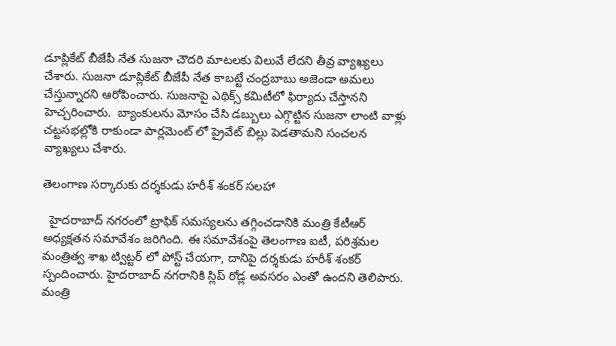డూప్లికేట్ బీజేపీ నేత సుజనా చౌదరి మాటలకు విలువే లేదని తీవ్ర వ్యాఖ్యలు చేశారు. సుజనా డూప్లికేట్ బీజేపీ నేత కాబట్టే చంద్రబాబు అజెండా అమలు చేస్తున్నారని ఆరోపించారు. సుజనాపై ఎథిక్స్ కమిటీలో ఫిర్యాదు చేస్తానని హెచ్చరించారు.  బ్యాంకులను మోసం చేసి డబ్బులు ఎగ్గొట్టిన సుజనా లాంటి వాళ్లు చట్టసభల్లోకి రాకుండా పార్లమెంట్ లో ప్రైవేట్ బిల్లు పెడతామని సంచలన వ్యాఖ్యలు చేశారు.

తెలంగాణ సర్కారుకు దర్శకుడు హరీశ్ శంకర్ సలహా

  హైదరాబాద్ నగరంలో ట్రాఫిక్ సమస్యలను తగ్గించడానికి మంత్రి కేటీఆర్ అధ్యక్షతన సమావేశం జరిగింది. ఈ సమావేశంపై తెలంగాణ ఐటీ, పరిశ్రమల మంత్రిత్వ శాఖ ట్విట్టర్ లో పోస్ట్ చేయగా, దానిపై దర్శకుడు హరీశ్ శంకర్ స్పందించారు. హైదరాబాద్ నగరానికి స్లిప్ రోడ్ల అవసరం ఎంతో ఉందని తెలిపారు. మంత్రి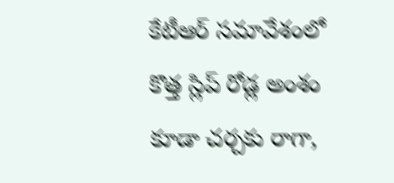కేటీఆర్ సమావేశంలో కొత్త స్లిప్ రోడ్ల అంశం కూడా చర్చకు రాగా,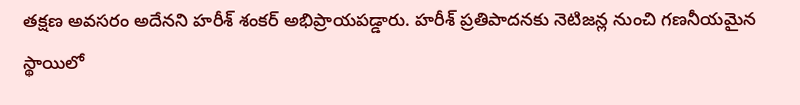తక్షణ అవసరం అదేనని హరీశ్ శంకర్ అభిప్రాయపడ్డారు. హరీశ్ ప్రతిపాదనకు నెటిజన్ల నుంచి గణనీయమైన స్థాయిలో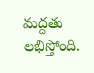మద్దతు లభిస్తోంది.